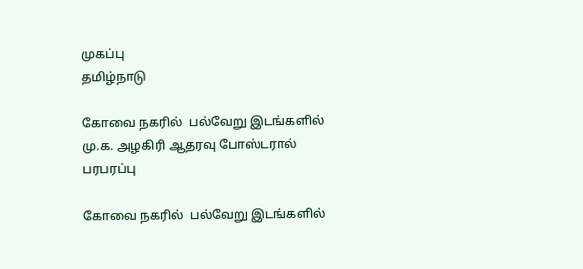முகப்பு
தமிழ்நாடு

கோவை நகரில்  பல்வேறு இடங்களில் மு.க. அழகிரி ஆதரவு போஸ்டரால் பரபரப்பு

கோவை நகரில்  பல்வேறு இடங்களில்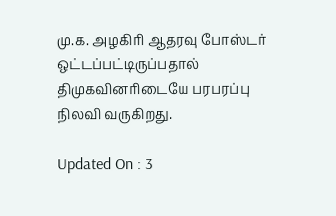மு.க. அழகிரி ஆதரவு போஸ்டர் ஒட்டப்பட்டிருப்பதால் திமுகவினரிடையே பரபரப்பு நிலவி வருகிறது.

Updated On : 3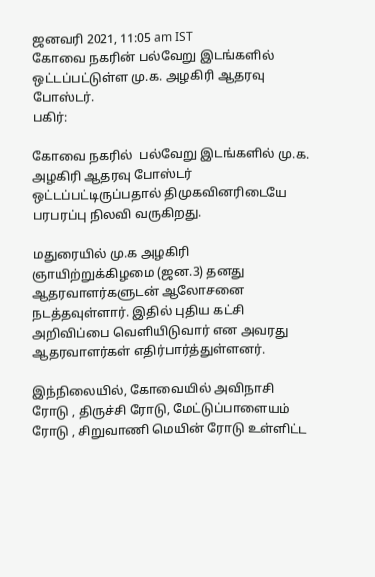ஜனவரி 2021, 11:05 am IST
கோவை நகரின் பல்வேறு இடங்களில் ஒட்டப்பட்டுள்ள மு.க. அழகிரி ஆதரவு போஸ்டர்.
பகிர்:

கோவை நகரில்  பல்வேறு இடங்களில் மு.க. அழகிரி ஆதரவு போஸ்டர் ஒட்டப்பட்டிருப்பதால் திமுகவினரிடையே பரபரப்பு நிலவி வருகிறது.

மதுரையில் மு.க அழகிரி ஞாயிற்றுக்கிழமை (ஜன.3) தனது ஆதரவாளர்களுடன் ஆலோசனை நடத்தவுள்ளார். இதில் புதிய கட்சி அறிவிப்பை வெளியிடுவார் என அவரது ஆதரவாளர்கள் எதிர்பார்த்துள்ளனர்.

இந்நிலையில், கோவையில் அவிநாசி ரோடு , திருச்சி ரோடு, மேட்டுப்பாளையம் ரோடு , சிறுவாணி மெயின் ரோடு உள்ளிட்ட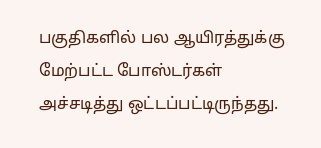பகுதிகளில் பல ஆயிரத்துக்கு மேற்பட்ட போஸ்டர்கள் அச்சடித்து ஒட்டப்பட்டிருந்தது.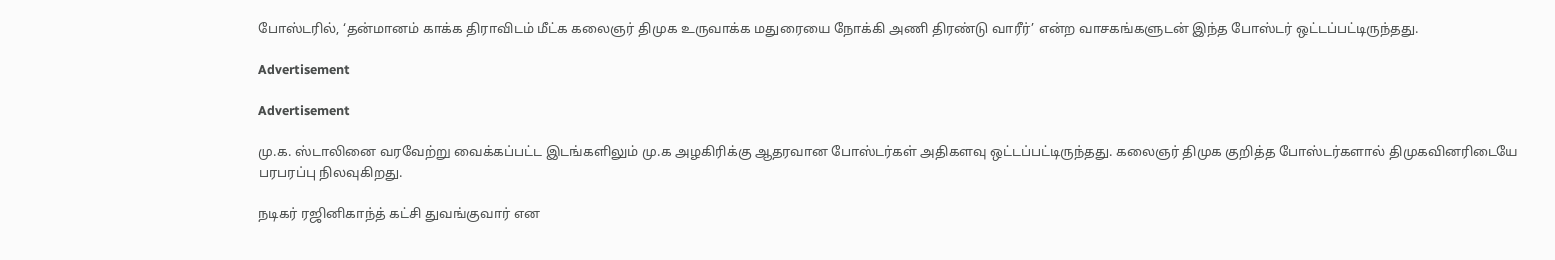போஸ்டரில், ‘தன்மானம் காக்க திராவிடம் மீட்க கலைஞர் திமுக உருவாக்க மதுரையை நோக்கி அணி திரண்டு வாரீர்’ என்ற வாசகங்களுடன் இந்த போஸ்டர் ஒட்டப்பட்டிருந்தது.

Advertisement

Advertisement

மு.க. ஸ்டாலினை வரவேற்று வைக்கப்பட்ட இடங்களிலும் மு.க அழகிரிக்கு ஆதரவான போஸ்டர்கள் அதிகளவு ஒட்டப்பட்டிருந்தது. கலைஞர் திமுக குறித்த போஸ்டர்களால் திமுகவினரிடையே பரபரப்பு நிலவுகிறது.

நடிகர் ரஜினிகாந்த் கட்சி துவங்குவார் என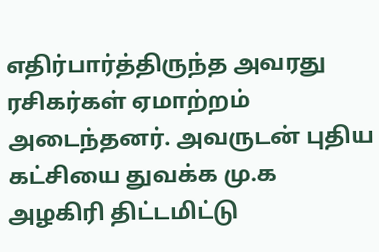எதிர்பார்த்திருந்த அவரது ரசிகர்கள் ஏமாற்றம் அடைந்தனர். அவருடன் புதிய கட்சியை துவக்க மு.க அழகிரி திட்டமிட்டு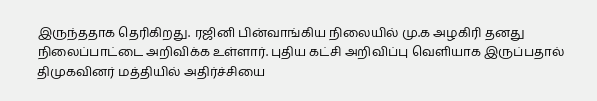இருந்ததாக தெரிகிறது. ரஜினி பின்வாங்கிய நிலையில் மு.க அழகிரி தனது நிலைப்பாட்டை அறிவிக்க உள்ளார். புதிய கட்சி அறிவிப்பு வெளியாக இருப்பதால் திமுகவினர் மத்தியில் அதிர்ச்சியை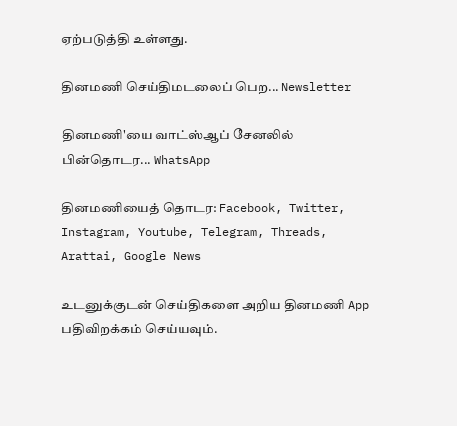ஏற்படுத்தி உள்ளது.

தினமணி செய்திமடலைப் பெற... Newsletter

தினமணி'யை வாட்ஸ்ஆப் சேனலில் பின்தொடர... WhatsApp

தினமணியைத் தொடர: Facebook, Twitter, Instagram, Youtube, Telegram, Threads, Arattai, Google News

உடனுக்குடன் செய்திகளை அறிய தினமணி App பதிவிறக்கம் செய்யவும்.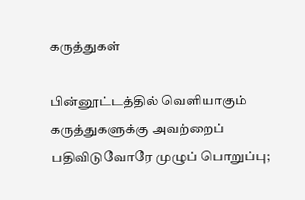கருத்துகள்

பின்னூட்டத்தில் வெளியாகும் கருத்துகளுக்கு அவற்றைப் பதிவிடுவோரே முழுப் பொறுப்பு;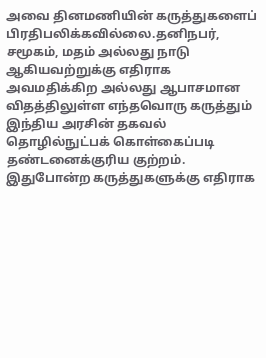அவை தினமணியின் கருத்துகளைப் பிரதிபலிக்கவில்லை.தனிநபர், சமூகம், மதம் அல்லது நாடு ஆகியவற்றுக்கு எதிராக அவமதிக்கிற அல்லது ஆபாசமான விதத்திலுள்ள எந்தவொரு கருத்தும் இந்திய அரசின் தகவல் தொழில்நுட்பக் கொள்கைப்படி தண்டனைக்குரிய குற்றம். இதுபோன்ற கருத்துகளுக்கு எதிராக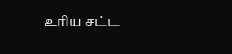உரிய சட்ட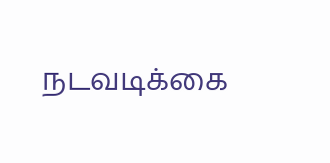நடவடிக்கை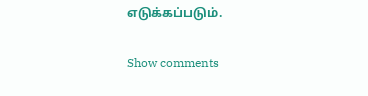எடுக்கப்படும்.

Show comments